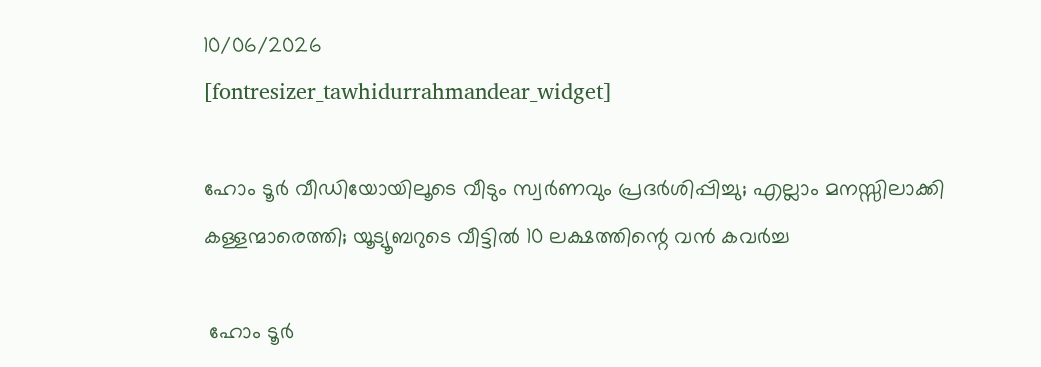10/06/2026
[fontresizer_tawhidurrahmandear_widget]

ഹോം ടൂർ വീഡിയോയിലൂടെ വീടും സ്വർണവും പ്രദർശിപ്പിച്ചു; എല്ലാം മനസ്സിലാക്കി കള്ളന്മാരെത്തി; യൂട്യൂബറുടെ വീട്ടിൽ 10 ലക്ഷത്തിന്റെ വൻ കവർച്ച

 ഹോം ടൂർ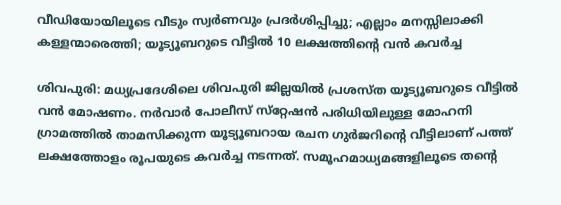വീഡിയോയിലൂടെ വീടും സ്വർണവും പ്രദർശിപ്പിച്ചു; എല്ലാം മനസ്സിലാക്കി കള്ളന്മാരെത്തി; യൂട്യൂബറുടെ വീട്ടിൽ 10 ലക്ഷത്തിന്റെ വൻ കവർച്ച

ശിവപുരി: മധ്യപ്രദേശിലെ ശിവപുരി ജില്ലയിൽ പ്രശസ്ത യൂട്യൂബറുടെ വീട്ടിൽ വൻ മോഷണം. നർവാർ പോലീസ് സ്‌റ്റേഷൻ പരിധിയിലുള്ള മോഹനി ഗ്രാമത്തിൽ താമസിക്കുന്ന യൂട്യൂബറായ രചന ഗുർജറിന്റെ വീട്ടിലാണ് പത്ത് ലക്ഷത്തോളം രൂപയുടെ കവർച്ച നടന്നത്. സമൂഹമാധ്യമങ്ങളിലൂടെ തൻ്റെ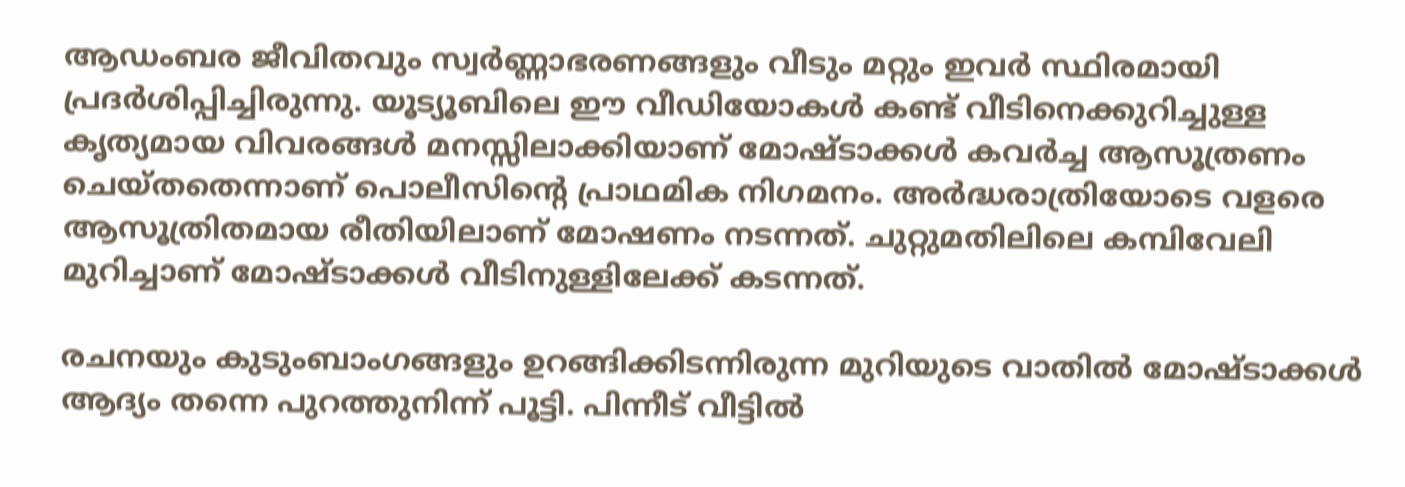ആഡംബര ജീവിതവും സ്വർണ്ണാഭരണങ്ങളും വീടും മറ്റും ഇവർ സ്ഥിരമായി പ്രദർശിപ്പിച്ചിരുന്നു. യൂട്യൂബിലെ ഈ വീഡിയോകൾ കണ്ട് വീടിനെക്കുറിച്ചുള്ള കൃത്യമായ വിവരങ്ങൾ മനസ്സിലാക്കിയാണ് മോഷ്ടാക്കൾ കവർച്ച ആസൂത്രണം ചെയ്തതെന്നാണ് പൊലീസിന്റെ പ്രാഥമിക നിഗമനം. അർദ്ധരാത്രിയോടെ വളരെ ആസൂത്രിതമായ രീതിയിലാണ് മോഷണം നടന്നത്. ചുറ്റുമതിലിലെ കമ്പിവേലി മുറിച്ചാണ് മോഷ്ടാക്കൾ വീടിനുള്ളിലേക്ക് കടന്നത്.

രചനയും കുടുംബാംഗങ്ങളും ഉറങ്ങിക്കിടന്നിരുന്ന മുറിയുടെ വാതിൽ മോഷ്ടാക്കൾ ആദ്യം തന്നെ പുറത്തുനിന്ന് പൂട്ടി. പിന്നീട് വീട്ടിൽ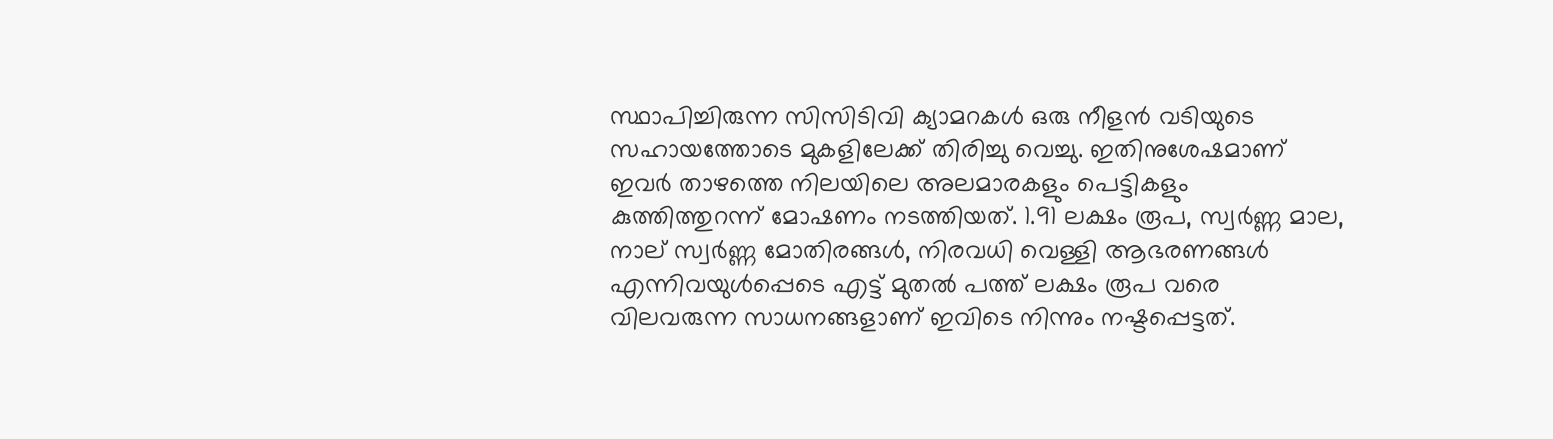സ്ഥാപിച്ചിരുന്ന സിസിടിവി ക്യാമറകൾ ഒരു നീളൻ വടിയുടെ സഹായത്തോടെ മുകളിലേക്ക് തിരിച്ചു വെച്ചു. ഇതിനുശേഷമാണ് ഇവർ താഴത്തെ നിലയിലെ അലമാരകളും പെട്ടികളും കുത്തിത്തുറന്ന് മോഷണം നടത്തിയത്. 1.91 ലക്ഷം രൂപ, സ്വർണ്ണ മാല, നാല് സ്വർണ്ണ മോതിരങ്ങൾ, നിരവധി വെള്ളി ആഭരണങ്ങൾ എന്നിവയുൾപ്പെടെ എട്ട് മുതൽ പത്ത് ലക്ഷം രൂപ വരെ വിലവരുന്ന സാധനങ്ങളാണ് ഇവിടെ നിന്നും നഷ്ടപ്പെട്ടത്.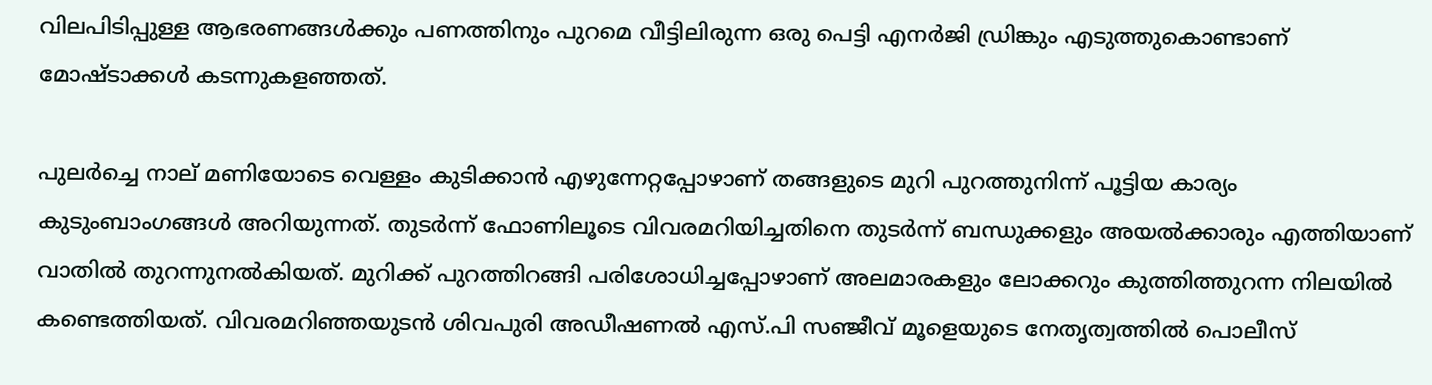വിലപിടിപ്പുള്ള ആഭരണങ്ങൾക്കും പണത്തിനും പുറമെ വീട്ടിലിരുന്ന ഒരു പെട്ടി എനർജി ഡ്രിങ്കും എടുത്തുകൊണ്ടാണ് മോഷ്ടാക്കൾ കടന്നുകളഞ്ഞത്.

പുലർച്ചെ നാല് മണിയോടെ വെള്ളം കുടിക്കാൻ എഴുന്നേറ്റപ്പോഴാണ് തങ്ങളുടെ മുറി പുറത്തുനിന്ന് പൂട്ടിയ കാര്യം കുടുംബാംഗങ്ങൾ അറിയുന്നത്. തുടർന്ന് ഫോണിലൂടെ വിവരമറിയിച്ചതിനെ തുടർന്ന് ബന്ധുക്കളും അയൽക്കാരും എത്തിയാണ് വാതിൽ തുറന്നുനൽകിയത്. മുറിക്ക് പുറത്തിറങ്ങി പരിശോധിച്ചപ്പോഴാണ് അലമാരകളും ലോക്കറും കുത്തിത്തുറന്ന നിലയിൽ കണ്ടെത്തിയത്. വിവരമറിഞ്ഞയുടൻ ശിവപുരി അഡീഷണൽ എസ്.പി സഞ്ജീവ് മൂളെയുടെ നേതൃത്വത്തിൽ പൊലീസ്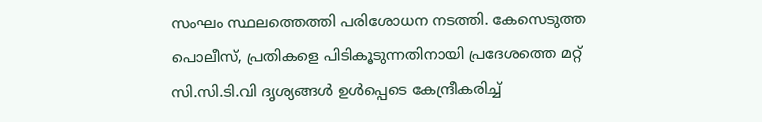സംഘം സ്ഥലത്തെത്തി പരിശോധന നടത്തി. കേസെടുത്ത പൊലീസ്, പ്രതികളെ പിടികൂടുന്നതിനായി പ്രദേശത്തെ മറ്റ് സി.സി.ടി.വി ദൃശ്യങ്ങൾ ഉൾപ്പെടെ കേന്ദ്രീകരിച്ച്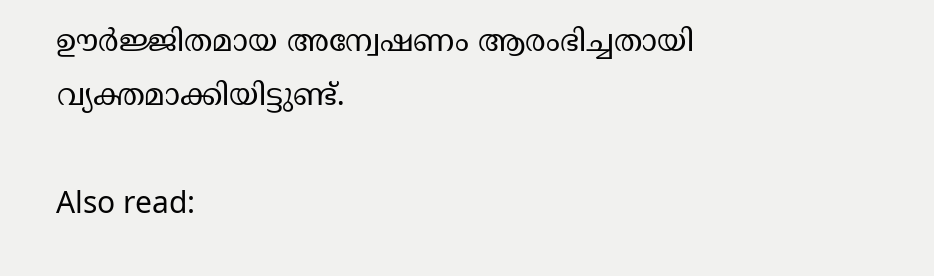ഊർജ്ജിതമായ അന്വേഷണം ആരംഭിച്ചതായി വ്യക്തമാക്കിയിട്ടുണ്ട്.

Also read: